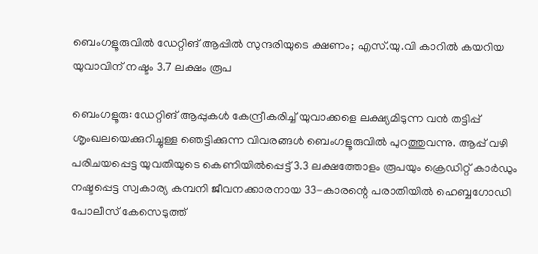ബെംഗളൂരുവിൽ ഡേറ്റിങ് ആപ്പിൽ സുന്ദരിയുടെ ക്ഷണം; എസ്‌.യു.വി കാറിൽ കയറിയ യുവാവിന് നഷ്ടം 3.7 ലക്ഷം രൂപ

ബെംഗളൂരു: ഡേറ്റിങ് ആപ്പുകൾ കേന്ദ്രീകരിച്ച് യുവാക്കളെ ലക്ഷ്യമിടുന്ന വൻ തട്ടിപ്പ് ശൃംഖലയെക്കുറിച്ചുള്ള ഞെട്ടിക്കുന്ന വിവരങ്ങൾ ബെംഗളൂരുവിൽ പുറത്തുവന്നു. ആപ്പ് വഴി പരിചയപ്പെട്ട യുവതിയുടെ കെണിയിൽപ്പെട്ട് 3.3 ലക്ഷത്തോളം രൂപയും ക്രെഡിറ്റ് കാർഡും നഷ്ടപ്പെട്ട സ്വകാര്യ കമ്പനി ജീവനക്കാരനായ 33-കാരന്റെ പരാതിയിൽ ഹെബ്ബഗോഡി പോലീസ് കേസെടുത്ത്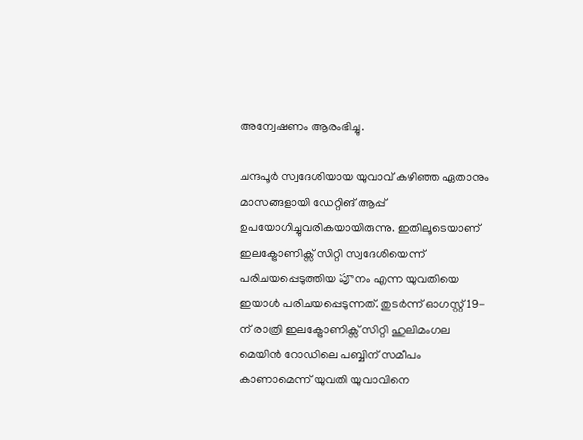അന്വേഷണം ആരംഭിച്ചു.

ചന്ദപൂർ സ്വദേശിയായ യുവാവ് കഴിഞ്ഞ ഏതാനും മാസങ്ങളായി ഡേറ്റിങ് ആപ്പ് ഉപയോഗിച്ചുവരികയായിരുന്നു. ഇതിലൂടെയാണ് ഇലക്ട്രോണിക്സ് സിറ്റി സ്വദേശിയെന്ന് പരിചയപ്പെടുത്തിയ పూനം എന്ന യുവതിയെ ഇയാൾ പരിചയപ്പെടുന്നത്. തുടർന്ന് ഓഗസ്റ്റ് 19-ന് രാത്രി ഇലക്ട്രോണിക്സ് സിറ്റി ഹുലിമംഗല മെയിൻ റോഡിലെ പബ്ബിന് സമീപം കാണാമെന്ന് യുവതി യുവാവിനെ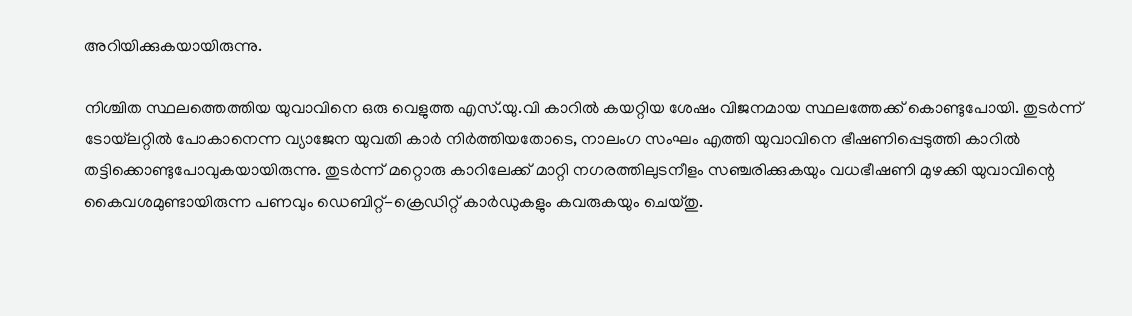അറിയിക്കുകയായിരുന്നു.

നിശ്ചിത സ്ഥലത്തെത്തിയ യുവാവിനെ ഒരു വെളുത്ത എസ്‌.യു.വി കാറിൽ കയറ്റിയ ശേഷം വിജനമായ സ്ഥലത്തേക്ക് കൊണ്ടുപോയി. തുടര്‍ന്ന് ടോയ്‌ലറ്റിൽ പോകാനെന്ന വ്യാജേന യുവതി കാർ നിർത്തിയതോടെ, നാലംഗ സംഘം എത്തി യുവാവിനെ ഭീഷണിപ്പെടുത്തി കാറിൽ തട്ടിക്കൊണ്ടുപോവുകയായിരുന്നു. തുടർന്ന് മറ്റൊരു കാറിലേക്ക് മാറ്റി നഗരത്തിലുടനീളം സഞ്ചരിക്കുകയും വധഭീഷണി മുഴക്കി യുവാവിന്റെ കൈവശമുണ്ടായിരുന്ന പണവും ഡെബിറ്റ്-ക്രെഡിറ്റ് കാർഡുകളും കവരുകയും ചെയ്തു.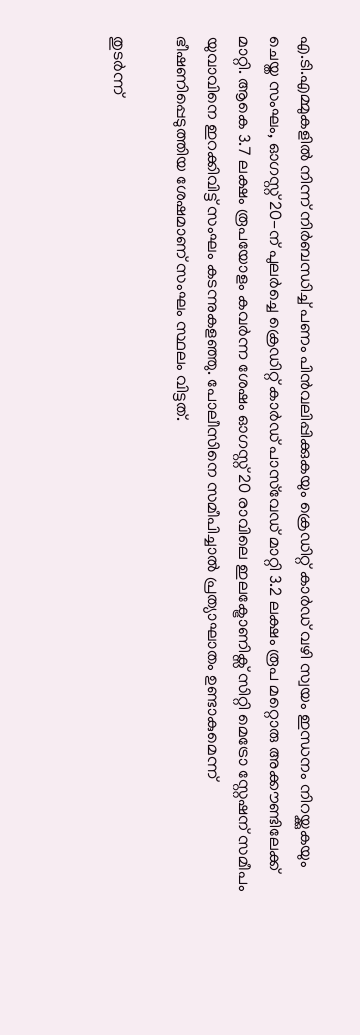എ.ടി.എമ്മുകളിൽ നിന്ന് നിർബന്ധിച്ച് പണം പിൻവലിപ്പിക്കുകയും ക്രെഡിറ്റ് കാർഡ് വഴി സ്വയം ഇന്ധനം നിറയ്ക്കുകയും ചെയ്ത സംഘം, ഓഗസ്റ്റ് 20-ന് പുലർച്ചെ ക്രെഡിറ്റ് കാർഡ് പാസ്‌വേഡ് മാറ്റി 3.2 ലക്ഷം രൂപ മറ്റൊരു അക്കൗണ്ടിലേക്ക് മാറ്റി. ആകെ 3.7 ലക്ഷം രൂപയോളം കവർന്ന ശേഷം ഓഗസ്റ്റ് 20 രാവിലെ ഇലക്ട്രോണിക്സ് സിറ്റി മെട്രോ സ്റ്റേഷന് സമീപം യുവാവിനെ ഇറക്കിവിട്ട് സംഘം കടന്നുകളഞ്ഞു. പോലീസിനെ സമീപിച്ചാൽ പ്രത്യാഘാതം ഉണ്ടാകുമെന്ന് ഭീഷണിപ്പെടുത്തിയ ശേഷമാണ് സംഘം സ്ഥലം വിട്ടത്.

തുടർന്ന്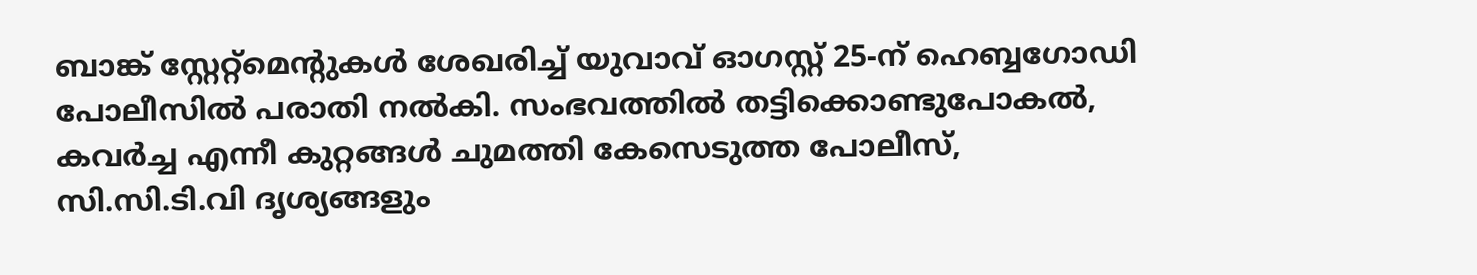ബാങ്ക് സ്റ്റേറ്റ്‌മെന്റുകൾ ശേഖരിച്ച് യുവാവ് ഓഗസ്റ്റ് 25-ന് ഹെബ്ബഗോഡി പോലീസിൽ പരാതി നൽകി. സംഭവത്തിൽ തട്ടിക്കൊണ്ടുപോകൽ, കവർച്ച എന്നീ കുറ്റങ്ങൾ ചുമത്തി കേസെടുത്ത പോലീസ്, സി.സി.ടി.വി ദൃശ്യങ്ങളും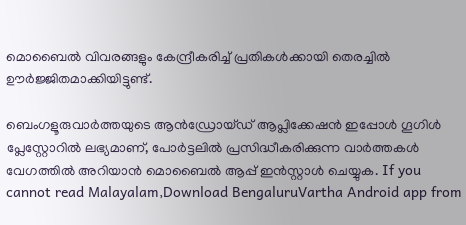മൊബൈൽ വിവരങ്ങളും കേന്ദ്രീകരിച്ച് പ്രതികൾക്കായി തെരച്ചിൽ ഊർജ്ജിതമാക്കിയിട്ടുണ്ട്.

ബെംഗളൂരുവാർത്തയുടെ ആൻഡ്രോയ്ഡ് ആപ്ലിക്കേഷൻ ഇപ്പോൾ ഗൂഗിൾ പ്ലേസ്റ്റോറിൽ ലഭ്യമാണ്, പോർട്ടലിൽ പ്രസിദ്ധീകരിക്കുന്ന വാർത്തകൾ വേഗത്തിൽ അറിയാൻ മൊബൈൽ ആപ്പ് ഇൻസ്റ്റാൾ ചെയ്യുക. If you cannot read Malayalam,Download BengaluruVartha Android app from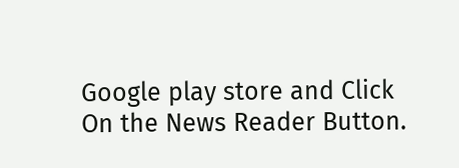Google play store and Click On the News Reader Button.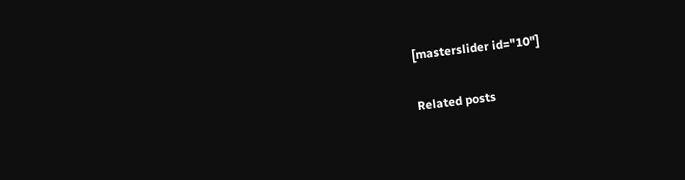[masterslider id="10"]

Related posts